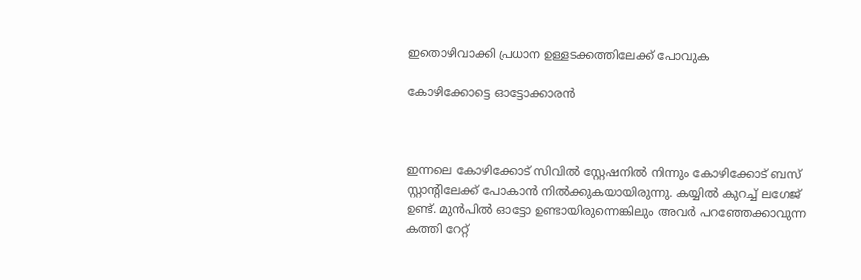ഇതൊഴിവാക്കി പ്രധാന ഉള്ളടക്കത്തിലേക്ക് പോവുക

കോഴിക്കോട്ടെ ഓട്ടോക്കാരൻ



ഇന്നലെ കോഴിക്കോട് സിവിൽ സ്റ്റേഷനിൽ നിന്നും കോഴിക്കോട് ബസ് സ്റ്റാന്റിലേക്ക് പോകാൻ നിൽക്കുകയായിരുന്നു. കയ്യിൽ കുറച്ച് ലഗേജ് ഉണ്ട്. മുൻപിൽ ഓട്ടോ ഉണ്ടായിരുന്നെങ്കിലും അവർ പറഞ്ഞേക്കാവുന്ന കത്തി റേറ്റ്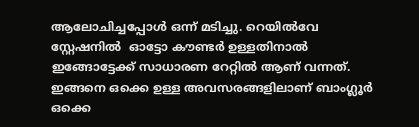ആലോചിച്ചപ്പോൾ ഒന്ന് മടിച്ചു. റെയിൽവേ സ്റ്റേഷനിൽ  ഓട്ടോ കൗണ്ടർ ഉള്ളതിനാൽ ഇങ്ങോട്ടേക്ക് സാധാരണ റേറ്റിൽ ആണ് വന്നത്. ഇങ്ങനെ ഒക്കെ ഉള്ള അവസരങ്ങളിലാണ് ബാംഗ്ലൂർ ഒക്കെ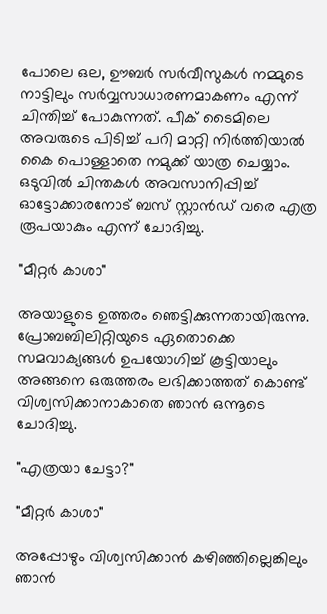പോലെ ഒല, ഊബർ സർവീസുകൾ നമ്മുടെ നാട്ടിലും സർവ്വസാധാരണമാകണം എന്ന് ചിന്തിച്ച് പോകുന്നത്. പീക് ടൈമിലെ അവരുടെ പിടിച്ച് പറി മാറ്റി നിർത്തിയാൽ കൈ പൊള്ളാതെ നമുക്ക് യാത്ര ചെയ്യാം.
ഒടുവിൽ ചിന്തകൾ അവസാനിപ്പിച്ച് ഓട്ടോക്കാരനോട് ബസ് സ്റ്റാൻഡ് വരെ എത്ര രൂപയാകും എന്ന് ചോദിച്ചു.

"മീറ്റർ കാശാ"

അയാളുടെ ഉത്തരം ഞെട്ടിക്കുന്നതായിരുന്നു.  പ്രോബബിലിറ്റിയുടെ ഏതൊക്കെ സമവാക്യങ്ങൾ ഉപയോഗിച്ച് കൂട്ടിയാലും അങ്ങനെ ഒരുത്തരം ലഭിക്കാത്തത് കൊണ്ട് വിശ്വസിക്കാനാകാതെ ഞാൻ ഒന്നൂടെ ചോദിച്ചു.

"എത്രയാ ചേട്ടാ?"

"മീറ്റർ കാശാ"

അപ്പോഴും വിശ്വസിക്കാൻ കഴിഞ്ഞില്ലെങ്കിലും ഞാൻ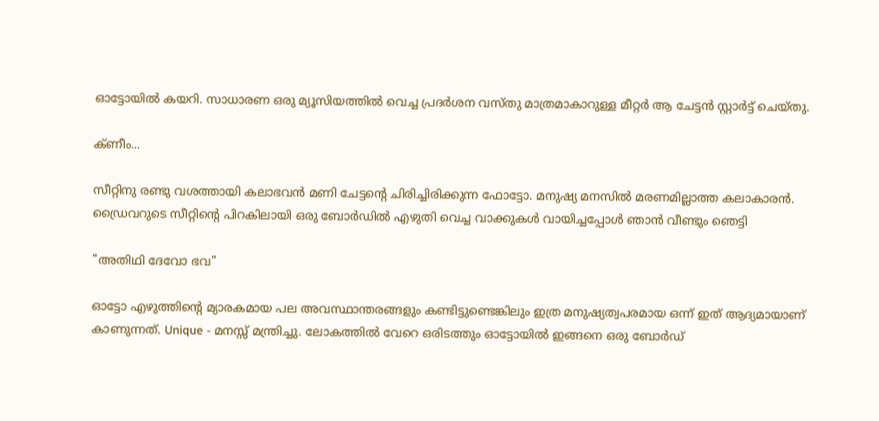ഓട്ടോയിൽ കയറി. സാധാരണ ഒരു മ്യൂസിയത്തിൽ വെച്ച പ്രദർശന വസ്തു മാത്രമാകാറുള്ള മീറ്റർ ആ ചേട്ടൻ സ്റ്റാർട്ട് ചെയ്തു.

ക്ണീം...

സീറ്റിനു രണ്ടു വശത്തായി കലാഭവൻ മണി ചേട്ടന്റെ ചിരിച്ചിരിക്കുന്ന ഫോട്ടോ. മനുഷ്യ മനസിൽ മരണമില്ലാത്ത കലാകാരൻ.
ഡ്രൈവറുടെ സീറ്റിന്റെ പിറകിലായി ഒരു ബോർഡിൽ എഴുതി വെച്ച വാക്കുകൾ വായിച്ചപ്പോൾ ഞാൻ വീണ്ടും ഞെട്ടി

"അതിഥി ദേവോ ഭവ"

ഓട്ടോ എഴുത്തിന്റെ മ്യാരകമായ പല അവസ്ഥാന്തരങ്ങളും കണ്ടിട്ടുണ്ടെങ്കിലും ഇത്ര മനുഷ്യത്വപരമായ ഒന്ന് ഇത് ആദ്യമായാണ് കാണുന്നത്. Unique - മനസ്സ് മന്ത്രിച്ചു. ലോകത്തിൽ വേറെ ഒരിടത്തും ഓട്ടോയിൽ ഇങ്ങനെ ഒരു ബോർഡ്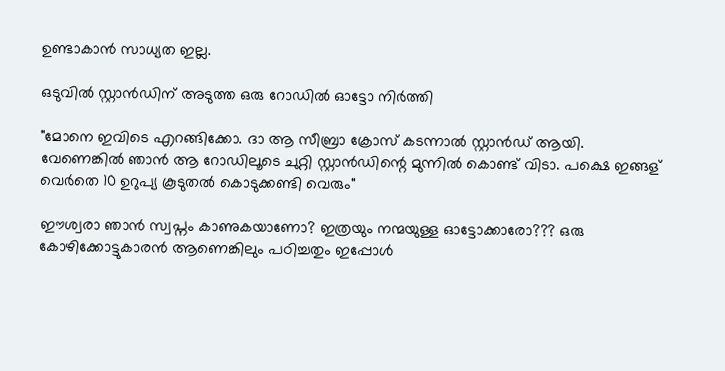ഉണ്ടാകാൻ സാധ്യത ഇല്ല.

ഒടുവിൽ സ്റ്റാൻഡിന് അടുത്ത ഒരു റോഡിൽ ഓട്ടോ നിർത്തി

"മോനെ ഇവിടെ എറങ്ങിക്കോ. ദാ ആ സീബ്രാ ക്രോസ് കടന്നാൽ സ്റ്റാൻഡ് ആയി. വേണെങ്കിൽ ഞാൻ ആ റോഡിലൂടെ ചുറ്റി സ്റ്റാൻഡിന്റെ മുന്നിൽ കൊണ്ട് വിടാ. പക്ഷെ ഇങ്ങള് വെർതെ 10 ഉറുപ്യ കൂടുതൽ കൊടുക്കണ്ടി വെരും"

ഈശ്വരാ ഞാൻ സ്വപ്നം കാണുകയാണോ? ഇത്രയും നന്മയുള്ള ഓട്ടോക്കാരോ??? ഒരു കോഴിക്കോട്ടുകാരൻ ആണെങ്കിലും പഠിച്ചതും ഇപ്പോൾ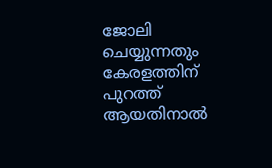ജോലി ചെയ്യുന്നതും കേരളത്തിന് പുറത്ത്‌ ആയതിനാൽ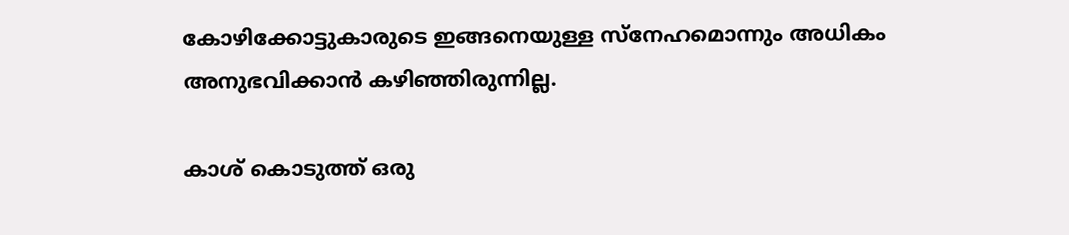കോഴിക്കോട്ടുകാരുടെ ഇങ്ങനെയുള്ള സ്നേഹമൊന്നും അധികം അനുഭവിക്കാൻ കഴിഞ്ഞിരുന്നില്ല.

കാശ് കൊടുത്ത് ഒരു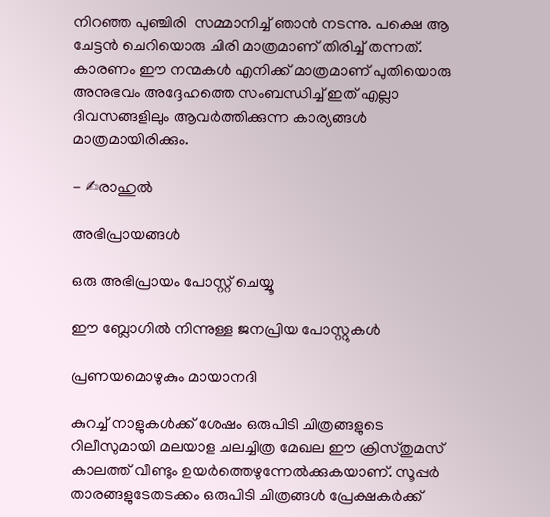നിറഞ്ഞ പുഞ്ചിരി  സമ്മാനിച്ച് ഞാൻ നടന്നു. പക്ഷെ ആ ചേട്ടൻ ചെറിയൊരു ചിരി മാത്രമാണ് തിരിച്ച് തന്നത്. കാരണം ഈ നന്മകൾ എനിക്ക് മാത്രമാണ് പുതിയൊരു അനുഭവം അദ്ദേഹത്തെ സംബന്ധിച്ച് ഇത് എല്ലാ ദിവസങ്ങളിലും ആവർത്തിക്കുന്ന കാര്യങ്ങൾ മാത്രമായിരിക്കും.

- ✍രാഹുൽ

അഭിപ്രായങ്ങള്‍

ഒരു അഭിപ്രായം പോസ്റ്റ് ചെയ്യൂ

ഈ ബ്ലോഗിൽ നിന്നുള്ള ജനപ്രിയ പോസ്റ്റുകള്‍‌

പ്രണയമൊഴുകും മായാനദി

കുറച്ച് നാളുകള്‍ക്ക് ശേഷം ഒരുപിടി ചിത്രങ്ങളുടെ റിലീസുമായി മലയാള ചലച്ചിത്ര മേഖല ഈ ക്രിസ്തുമസ് കാലത്ത് വീണ്ടും ഉയർത്തെഴുന്നേൽക്കുകയാണ്. സൂപ്പര്‍ താരങ്ങളുടേതടക്കം ഒരുപിടി ചിത്രങ്ങൾ പ്രേക്ഷകര്‍ക്ക്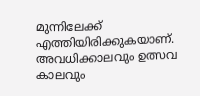മുന്നിലേക്ക് എത്തിയിരിക്കുകയാണ്. അവധിക്കാലവും ഉത്സവ കാലവും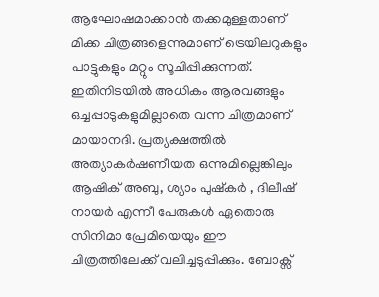ആഘോഷമാക്കാന്‍ തക്കമുള്ളതാണ് മിക്ക ചിത്രങ്ങളെന്നുമാണ് ട്രെയിലറുകളും പാട്ടുകളും മറ്റും സൂചിപ്പിക്കുന്നത്. ഇതിനിടയില്‍ അധികം ആരവങ്ങളും ഒച്ചപ്പാടുകളുമില്ലാതെ വന്ന ചിത്രമാണ് മായാനദി. പ്രത്യക്ഷത്തില്‍ അത്യാകര്‍ഷണീയത ഒന്നുമില്ലെങ്കിലും ആഷിക് അബു, ശ്യാം പുഷ്കര്‍ , ദിലീഷ് നായര്‍ എന്നീ പേരുകള്‍ ഏതൊരു സിനിമാ പ്രേമിയെയും ഈ ചിത്രത്തിലേക്ക് വലിച്ചടുപ്പിക്കും. ബോക്സ്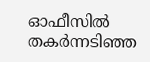ഓഫീസില്‍ തകര്‍ന്നടിഞ്ഞ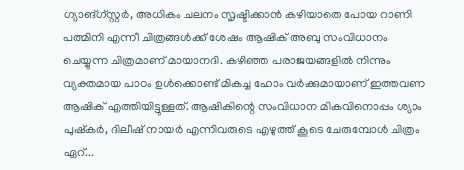ഗ്യാങ്ഗ്സ്റ്റര്‍, അധികം ചലനം സൃഷ്ടിക്കാന്‍ കഴിയാതെ പോയ റാണി പത്മിനി എന്നീ ചിത്രങ്ങള്‍ക്ക് ശേഷം ആഷിക് അബു സംവിധാനം ചെയ്യുന്ന ചിത്രമാണ് മായാനദി. കഴിഞ്ഞ പരാജയങ്ങളില്‍ നിന്നും വ്യക്തമായ പാഠം ഉള്‍ക്കൊണ്ട് മികച്ച ഹോം വര്‍ക്കുമായാണ് ഇത്തവണ ആഷിക് എത്തിയിട്ടുള്ളത്. ആഷികിന്റെ സംവിധാന മികവിനൊപ്പം ശ്യാം പുഷ്കര്‍, ദിലീഷ് നായര്‍ എന്നിവരുടെ എഴുത്ത് കൂടെ ചേരുമ്പോള്‍ ചിത്രം ഏറ്...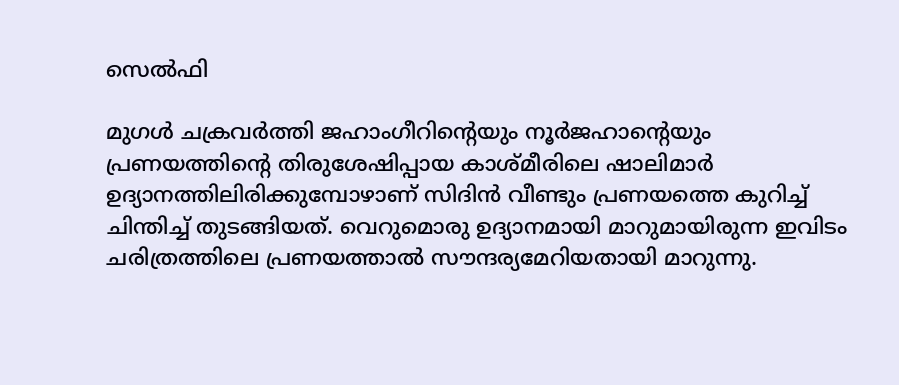സെൽഫി

മുഗള്‍ ചക്രവര്‍ത്തി ജഹാംഗീറിന്റെയും നൂർജഹാന്റെയും  പ്രണയത്തിന്റെ തിരുശേഷിപ്പായ കാശ്മീരിലെ ഷാലിമാര്‍ ഉദ്യാനത്തിലിരിക്കുമ്പോഴാണ്‌ സിദിന്‍ വീണ്ടും പ്രണയത്തെ കുറിച്ച് ചിന്തിച്ച് തുടങ്ങിയത്. വെറുമൊരു ഉദ്യാനമായി മാറുമായിരുന്ന ഇവിടം ചരിത്രത്തിലെ പ്രണയത്താല്‍ സൗന്ദര്യമേറിയതായി മാറുന്നു.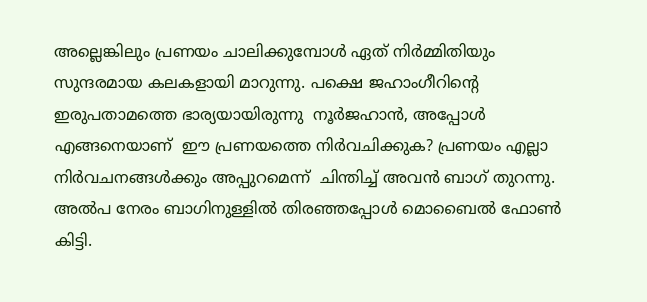അല്ലെങ്കിലും പ്രണയം ചാലിക്കുമ്പോള്‍ ഏത് നിര്‍മ്മിതിയും സുന്ദരമായ കലകളായി മാറുന്നു. പക്ഷെ ജഹാംഗീറിന്റെ ഇരുപതാമത്തെ ഭാര്യയായിരുന്നു  നൂര്‍ജഹാന്‍, അപ്പോള്‍ എങ്ങനെയാണ്  ഈ പ്രണയത്തെ നിര്‍വചിക്കുക? പ്രണയം എല്ലാ നിര്‍വചനങ്ങള്‍ക്കും അപ്പുറമെന്ന്  ചിന്തിച്ച് അവന്‍ ബാഗ്‌ തുറന്നു. അല്‍പ നേരം ബാഗിനുള്ളില്‍ തിരഞ്ഞപ്പോള്‍ മൊബൈല്‍ ഫോണ്‍ കിട്ടി.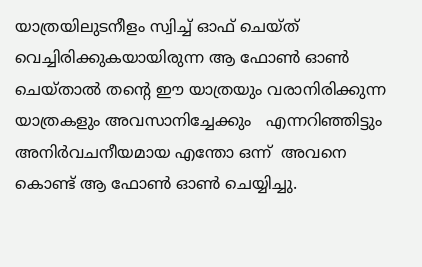യാത്രയിലുടനീളം സ്വിച്ച് ഓഫ്‌ ചെയ്ത് വെച്ചിരിക്കുകയായിരുന്ന ആ ഫോണ്‍ ഓണ്‍ ചെയ്താല്‍ തന്റെ ഈ യാത്രയും വരാനിരിക്കുന്ന യാത്രകളും അവസാനിച്ചേക്കും   എന്നറിഞ്ഞിട്ടും അനിര്‍വചനീയമായ എന്തോ ഒന്ന്  അവനെ കൊണ്ട് ആ ഫോണ്‍ ഓണ്‍ ചെയ്യിച്ചു.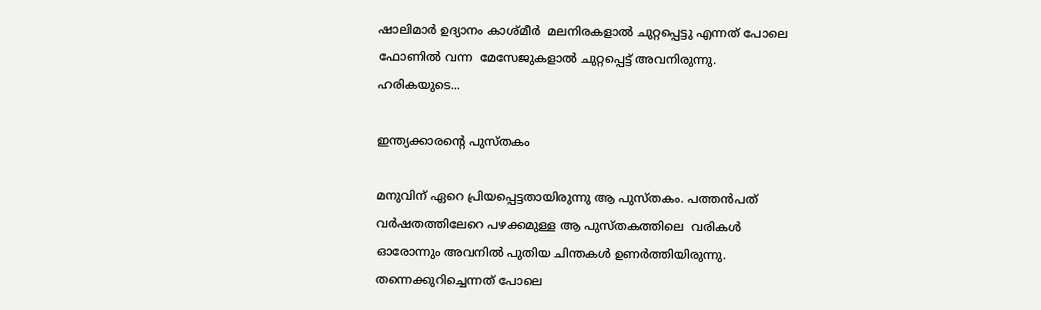ഷാലിമാര്‍ ഉദ്യാനം കാശ്മീർ  മലനിരകളാല്‍ ചുറ്റപ്പെട്ടു എന്നത് പോലെ ഫോണില്‍ വന്ന  മേസേജുകളാല്‍ ചുറ്റപ്പെട്ട് അവനിരുന്നു. ഹരികയുടെ...

ഇന്ത്യക്കാരന്റെ പുസ്തകം

മനുവിന് ഏറെ പ്രിയപ്പെട്ടതായിരുന്നു ആ പുസ്തകം. പത്തൻപത് വർഷതത്തിലേറെ പഴക്കമുള്ള ആ പുസ്തകത്തിലെ  വരികൾ ഓരോന്നും അവനിൽ പുതിയ ചിന്തകൾ ഉണർത്തിയിരുന്നു. തന്നെക്കുറിച്ചെന്നത് പോലെ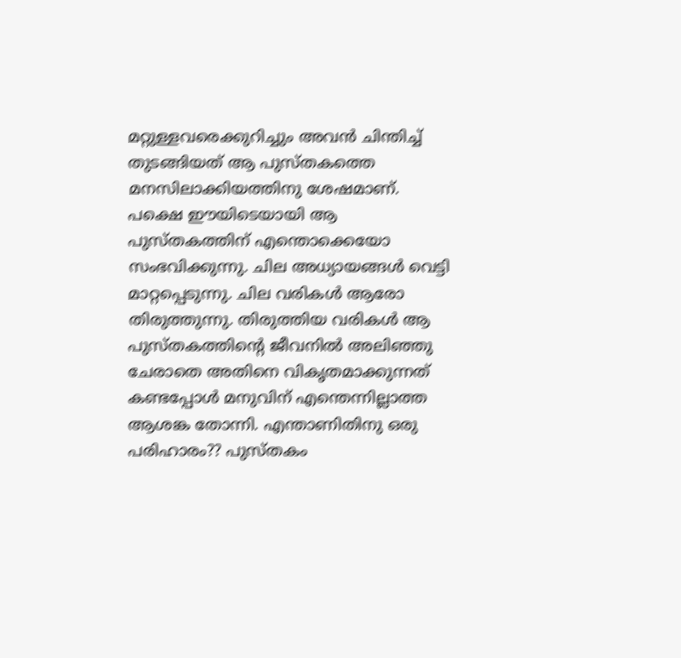മറ്റുള്ളവരെക്കുറിച്ചും അവൻ ചിന്തിച്ച് തുടങ്ങിയത് ആ പുസ്തകത്തെ മനസിലാക്കിയത്തിനു ശേഷമാണ്. പക്ഷെ ഈയിടെയായി ആ പുസ്തകത്തിന് എന്തൊക്കെയോ സംഭവിക്കുന്നു. ചില അധ്യായങ്ങൾ വെട്ടി മാറ്റപ്പെടുന്നു. ചില വരികൾ ആരോ തിരുത്തുന്നു. തിരുത്തിയ വരികൾ ആ പുസ്തകത്തിന്റെ ജീവനിൽ അലിഞ്ഞു ചേരാതെ അതിനെ വികൃതമാക്കുന്നത് കണ്ടപ്പോൾ മനുവിന് എന്തെന്നില്ലാത്ത ആശങ്ക തോന്നി. എന്താണിതിനു ഒരു പരിഹാരം?? പുസ്തകം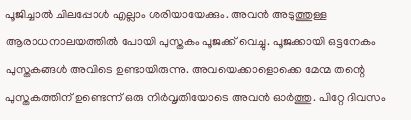പൂജിച്ചാൽ ചിലപ്പോൾ എല്ലാം ശരിയായേക്കും. അവൻ അടുത്തുള്ള ആരാധനാലയത്തിൽ പോയി പുസ്തകം പൂജക്ക് വെച്ചു. പൂജക്കായി ഒട്ടനേകം പുസ്തകങ്ങൾ അവിടെ ഉണ്ടായിരുന്നു. അവയെക്കാളൊക്കെ മേന്മ തന്റെ പുസ്തകത്തിന് ഉണ്ടെന്ന് ഒരു നിർവൃതിയോടെ അവൻ ഓർത്തു. പിറ്റേ ദിവസം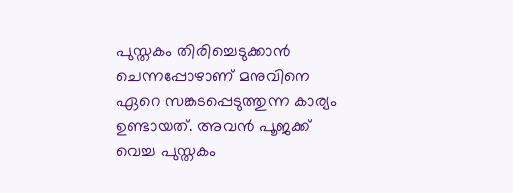പുസ്തകം തിരിച്ചെടുക്കാൻ ചെന്നപ്പോഴാണ് മനുവിനെ ഏറെ സങ്കടപ്പെടുത്തുന്ന കാര്യം ഉണ്ടായത്. അവൻ പൂജക്ക് വെച്ച പുസ്തകം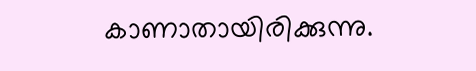കാണാതായിരിക്കുന്നു.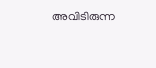അവിടിരുന്ന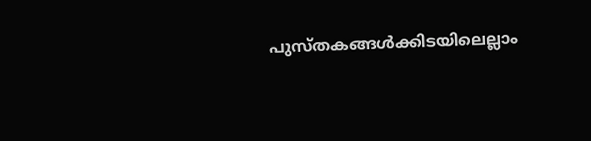പുസ്തകങ്ങൾക്കിടയിലെല്ലാം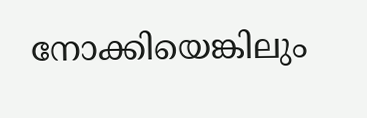നോക്കിയെങ്കിലും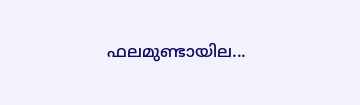ഫലമുണ്ടായില...